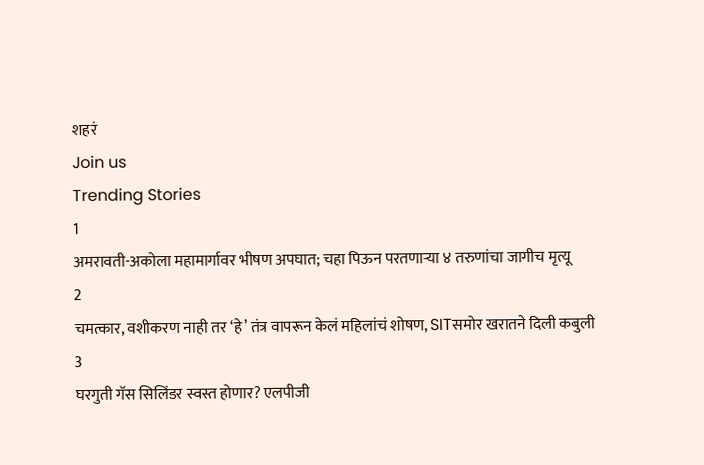शहरं
Join us
Trending Stories
1
अमरावती-अकोला महामार्गावर भीषण अपघात; चहा पिऊन परतणाऱ्या ४ तरुणांचा जागीच मृत्यू
2
चमत्कार, वशीकरण नाही तर ‘हे’ तंत्र वापरून केलं महिलांचं शोषण, SITसमोर खरातने दिली कबुली
3
घरगुती गॅस सिलिंडर स्वस्त होणार? एलपीजी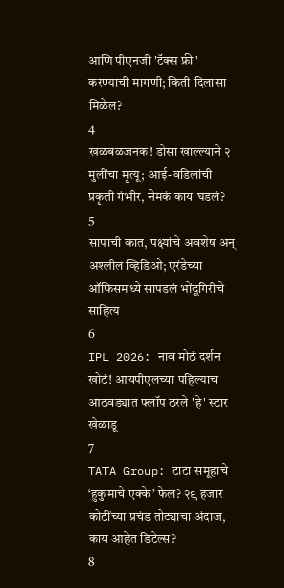आणि पीएनजी 'टॅक्स फ्री' करण्याची मागणी; किती दिलासा मिळेल?
4
खळबळजनक! डोसा खाल्ल्याने २ मुलींचा मृत्यू; आई-वडिलांची प्रकृती गंभीर, नेमकं काय घडलं?
5
सापाची कात, पक्ष्यांचे अवशेष अन् अश्लील व्हिडिओ; एरंडेच्या ऑफिसमध्ये सापडलं भोंदूगिरीचे साहित्य
6
IPL 2026: नाव मोठं दर्शन खोटं! आयपीएलच्या पहिल्याच आठवड्यात फ्लॉप ठरले 'हे' स्टार खेळाडू
7
TATA Group: टाटा समूहाचे ‘हुकुमाचे एक्के’ फेल? २९ हजार कोटींच्या प्रचंड तोट्याचा अंदाज, काय आहेत डिटेल्स?
8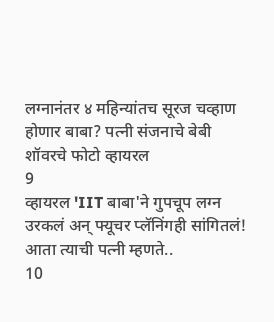लग्नानंतर ४ महिन्यांतच सूरज चव्हाण होणार बाबा? पत्नी संजनाचे बेबी शॉवरचे फोटो व्हायरल
9
व्हायरल 'IIT बाबा'ने गुपचूप लग्न उरकलं अन् फ्यूचर प्लॅनिंगही सांगितलं! आता त्याची पत्नी म्हणते..
10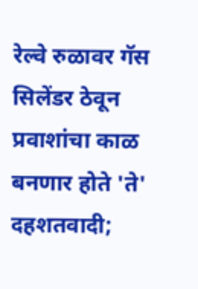रेल्वे रुळावर गॅस सिलेंडर ठेवून प्रवाशांचा काळ बनणार होते 'ते' दहशतवादी;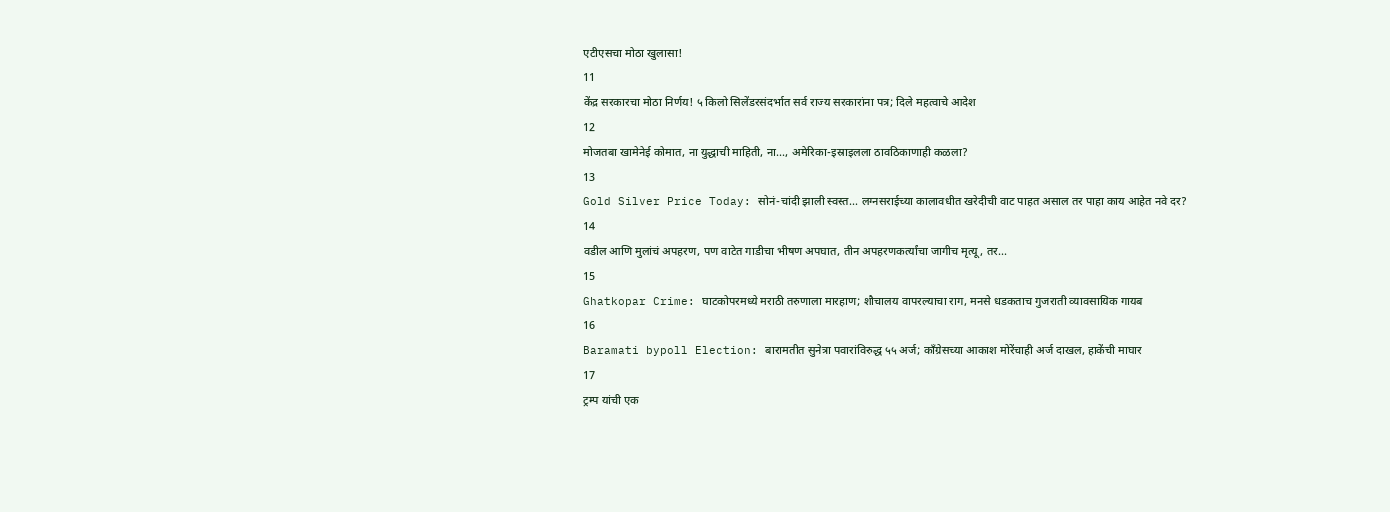एटीएसचा मोठा खुलासा!
11
केंद्र सरकारचा मोठा निर्णय! ५ किलो सिलेंडरसंदर्भात सर्व राज्य सरकारांना पत्र; दिले महत्वाचे आदेश
12
मोजतबा खामेनेई कोमात, ना युद्धाची माहिती, ना..., अमेरिका-इस्राइलला ठावठिकाणाही कळला?
13
Gold Silver Price Today: सोनं-चांदी झाली स्वस्त... लग्नसराईच्या कालावधीत खरेदीची वाट पाहत असाल तर पाहा काय आहेत नवे दर?
14
वडील आणि मुलांचं अपहरण, पण वाटेत गाडीचा भीषण अपघात, तीन अपहरणकर्त्यांचा जागीच मृत्यू, तर...
15
Ghatkopar Crime: घाटकोपरमध्ये मराठी तरुणाला मारहाण; शौचालय वापरल्याचा राग, मनसे धडकताच गुजराती व्यावसायिक गायब
16
Baramati bypoll Election: बारामतीत सुनेत्रा पवारांविरुद्ध ५५ अर्ज; काँग्रेसच्या आकाश मोरेंचाही अर्ज दाखल, हाकेंची माघार
17
ट्रम्प यांची एक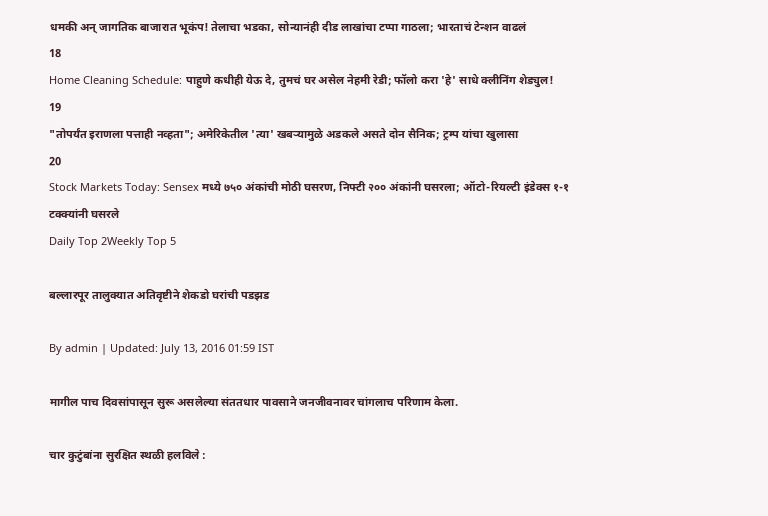धमकी अन् जागतिक बाजारात भूकंप! तेलाचा भडका, सोन्यानंही दीड लाखांचा टप्पा गाठला; भारताचं टेन्शन वाढलं
18
Home Cleaning Schedule: पाहुणे कधीही येऊ दे, तुमचं घर असेल नेहमी रेडी; फॉलो करा 'हे' साधे क्लीनिंग शेड्युल!
19
"तोपर्यंत इराणला पत्ताही नव्हता"; अमेरिकेतील 'त्या' खबऱ्यामुळे अडकले असते दोन सैनिक; ट्रम्प यांचा खुलासा
20
Stock Markets Today: Sensex मध्ये ७५० अंकांची मोठी घसरण, निफ्टी २०० अंकांनी घसरला; ऑटो-रियल्टी इंडेक्स १-१ टक्क्यांनी घसरले
Daily Top 2Weekly Top 5

बल्लारपूर तालुक्यात अतिवृष्टीने शेकडो घरांची पडझड

By admin | Updated: July 13, 2016 01:59 IST

मागील पाच दिवसांपासून सुरू असलेल्या संततधार पावसाने जनजीवनावर चांगलाच परिणाम केला.

चार कुटुंबांना सुरक्षित स्थळी हलविले :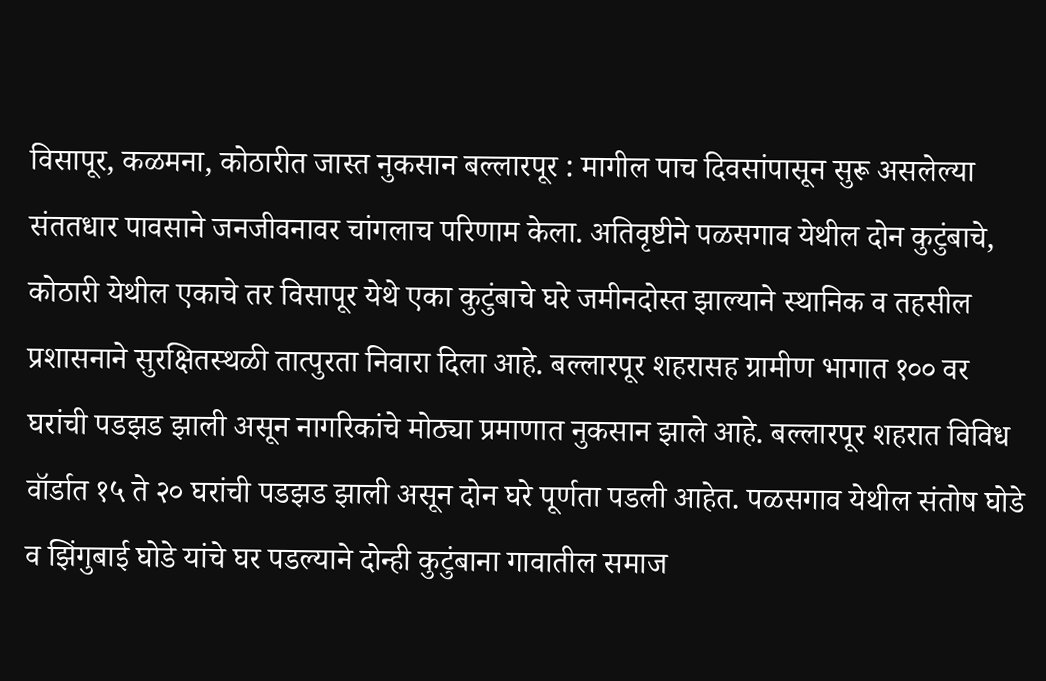विसापूर, कळमना, कोठारीत जास्त नुकसान बल्लारपूर : मागील पाच दिवसांपासून सुरू असलेल्या संततधार पावसाने जनजीवनावर चांगलाच परिणाम केला. अतिवृष्टीने पळसगाव येथील दोन कुटुंबाचे, कोठारी येथील एकाचे तर विसापूर येथे एका कुटुंबाचे घरे जमीनदोस्त झाल्याने स्थानिक व तहसील प्रशासनाने सुरक्षितस्थळी तात्पुरता निवारा दिला आहे. बल्लारपूर शहरासह ग्रामीण भागात १०० वर घरांची पडझड झाली असून नागरिकांचे मोठ्या प्रमाणात नुकसान झाले आहे. बल्लारपूर शहरात विविध वॉर्डात १५ ते २० घरांची पडझड झाली असून दोन घरे पूर्णता पडली आहेत. पळसगाव येथील संतोष घोडे व झिंगुबाई घोडे यांचे घर पडल्याने दोन्ही कुटुंबाना गावातील समाज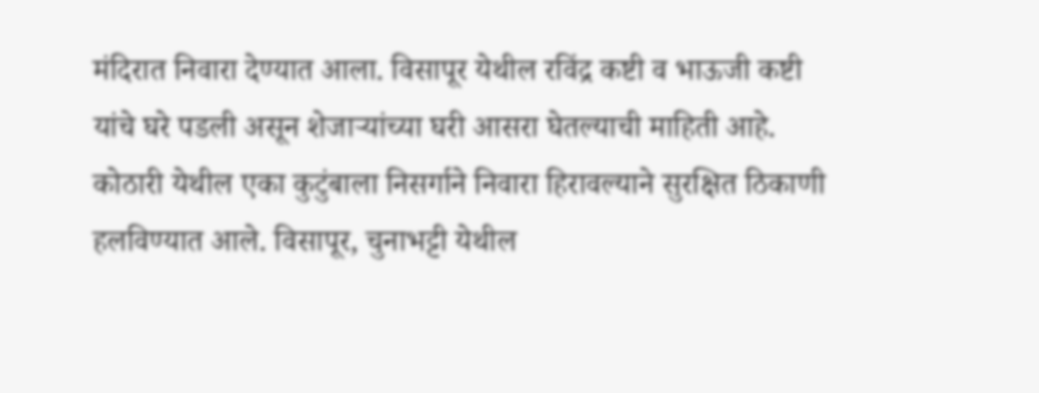मंदिरात निवारा देण्यात आला. विसापूर येथील रविंद्र कष्टी व भाऊजी कष्टी यांचे घरे पडली असून शेजाऱ्यांच्या घरी आसरा घेतल्याची माहिती आहे. कोठारी येथील एका कुटुंबाला निसर्गाने निवारा हिरावल्याने सुरक्षित ठिकाणी हलविण्यात आले. विसापूर, चुनाभट्टी येथील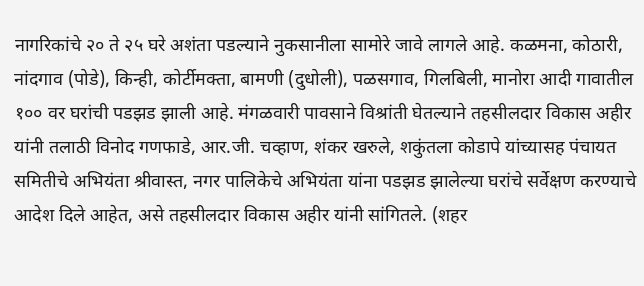नागरिकांचे २० ते २५ घरे अशंता पडल्याने नुकसानीला सामोरे जावे लागले आहे. कळमना, कोठारी, नांदगाव (पोडे), किन्ही, कोर्टीमक्ता, बामणी (दुधोली), पळसगाव, गिलबिली, मानोरा आदी गावातील १०० वर घरांची पडझड झाली आहे. मंगळवारी पावसाने विश्रांती घेतल्याने तहसीलदार विकास अहीर यांनी तलाठी विनोद गणफाडे, आर.जी. चव्हाण, शंकर खरुले, शकुंतला कोडापे यांच्यासह पंचायत समितीचे अभियंता श्रीवास्त, नगर पालिकेचे अभियंता यांना पडझड झालेल्या घरांचे सर्वेक्षण करण्याचे आदेश दिले आहेत, असे तहसीलदार विकास अहीर यांनी सांगितले. (शहर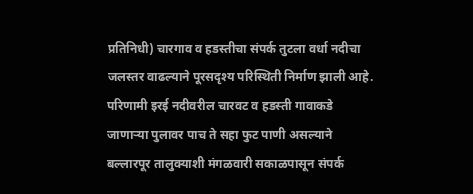प्रतिनिधी) चारगाव व हडस्तीचा संपर्क तुटला वर्धा नदीचा जलस्तर वाढल्याने पूरसदृश्य परिस्थिती निर्माण झाली आहे. परिणामी इरई नदीवरील चारवट व हडस्ती गावाकडे जाणाऱ्या पुलावर पाच ते सहा फुट पाणी असल्याने बल्लारपूर तालुक्याशी मंगळवारी सकाळपासून संपर्क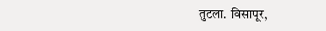तुटला. विसापूर,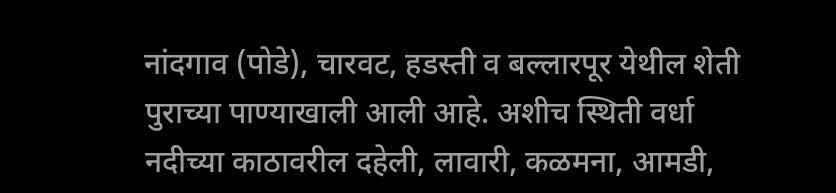नांदगाव (पोडे), चारवट, हडस्ती व बल्लारपूर येथील शेती पुराच्या पाण्याखाली आली आहे. अशीच स्थिती वर्धा नदीच्या काठावरील दहेली, लावारी, कळमना, आमडी,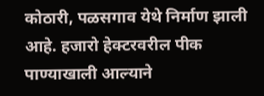कोठारी, पळसगाव येथे निर्माण झाली आहे. हजारो हेक्टरवरील पीक पाण्याखाली आल्याने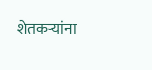शेतकऱ्यांना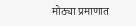मोठ्या प्रमाणात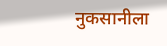नुकसानीला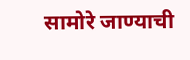सामोरे जाण्याची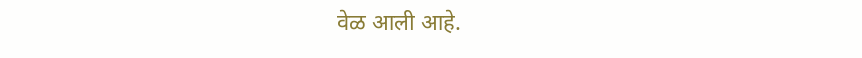वेळ आली आहे.